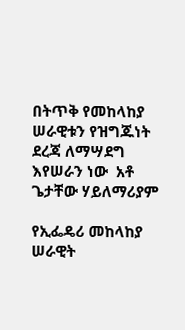በትጥቅ የመከላከያ ሠራዊቱን የዝግጁነት ደረጃ ለማሣደግ እየሠራን ነው  አቶ ጌታቸው ሃይለማሪያም

የኢፌዴሪ መከላከያ ሠራዊት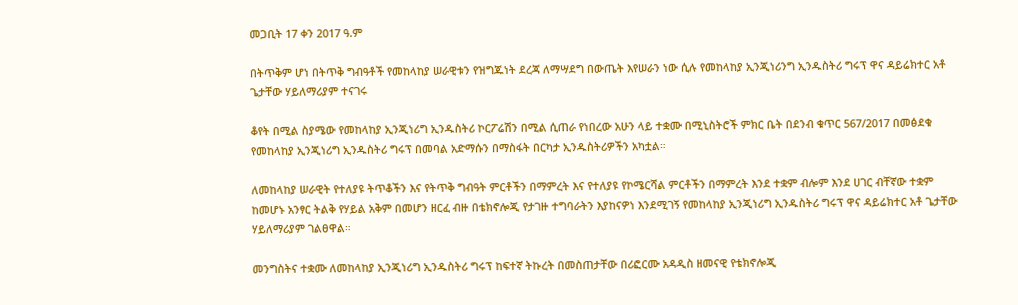መጋቢት 17 ቀን 2017 ዓ.ም

በትጥቅም ሆነ በትጥቅ ግብዓቶች የመከላከያ ሠራዊቱን የዝግጁነት ደረጃ ለማሣደግ በውጤት እየሠራን ነው ሲሉ የመከላከያ ኢንጂነሪንግ ኢንዱስትሪ ግሩፕ ዋና ዳይሬክተር አቶ ጌታቸው ሃይለማሪያም ተናገሩ

ቆየት በሚል ስያሜው የመከላከያ ኢንጂነሪግ ኢንዱስትሪ ኮርፖሬሽን በሚል ሲጠራ የነበረው አሁን ላይ ተቋሙ በሚኒስትሮች ምክር ቤት በደንብ ቁጥር 567/2017 በመፅደቁ የመከላከያ ኢንጂነሪግ ኢንዱስትሪ ግሩፕ በመባል አድማሱን በማስፋት በርካታ ኢንዱስትሪዎችን አካቷል።

ለመከላከያ ሠራዊት የተለያዩ ትጥቆችን እና የትጥቅ ግብዓት ምርቶችን በማምረት እና የተለያዩ የኮሜርሻል ምርቶችን በማምረት እንደ ተቋም ብሎም እንደ ሀገር ብቸኛው ተቋም ከመሆኑ አንፃር ትልቅ የሃይል አቅም በመሆን ዘርፈ ብዙ በቴክኖሎጂ የታገዙ ተግባራትን እያከናዎነ እንደሚገኝ የመከላከያ ኢንጂነሪግ ኢንዱስትሪ ግሩፕ ዋና ዳይሬክተር አቶ ጌታቸው ሃይለማሪያም ገልፀዋል።

መንግስትና ተቋሙ ለመከላከያ ኢንጂነሪግ ኢንዱስትሪ ግሩፕ ከፍተኛ ትኩረት በመስጠታቸው በሪፎርሙ አዳዲስ ዘመናዊ የቴክኖሎጂ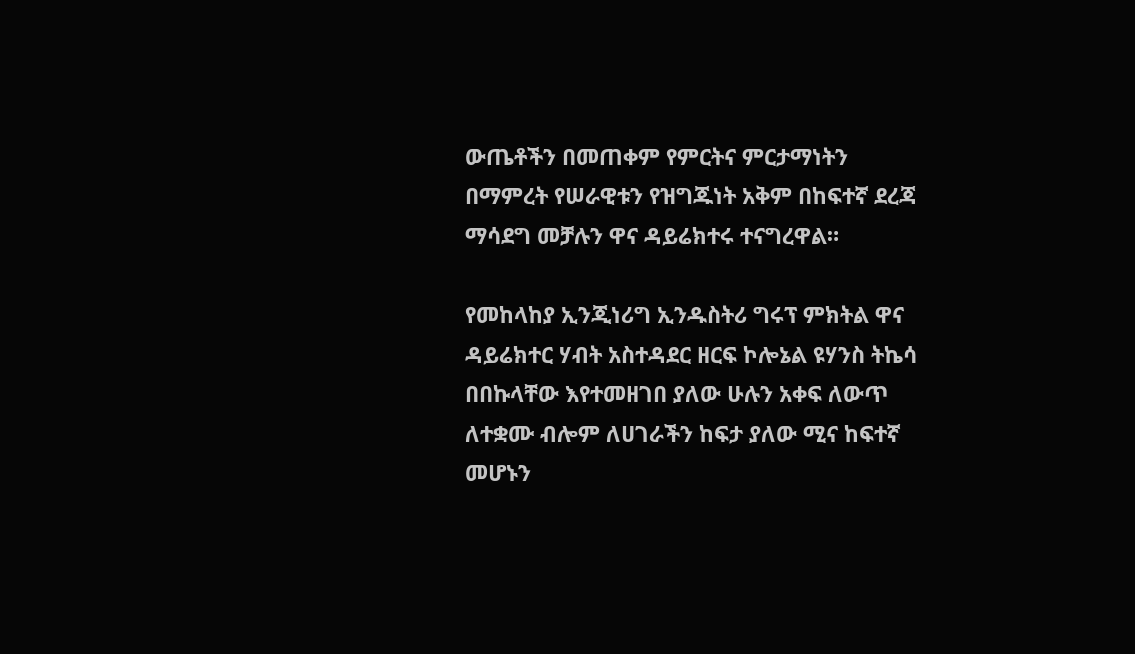ውጤቶችን በመጠቀም የምርትና ምርታማነትን በማምረት የሠራዊቱን የዝግጁነት አቅም በከፍተኛ ደረጃ ማሳደግ መቻሉን ዋና ዳይሬክተሩ ተናግረዋል።

የመከላከያ ኢንጂነሪግ ኢንዱስትሪ ግሩፕ ምክትል ዋና ዳይሬክተር ሃብት አስተዳደር ዘርፍ ኮሎኔል ዩሃንስ ትኬሳ በበኩላቸው እየተመዘገበ ያለው ሁሉን አቀፍ ለውጥ ለተቋሙ ብሎም ለሀገራችን ከፍታ ያለው ሚና ከፍተኛ መሆኑን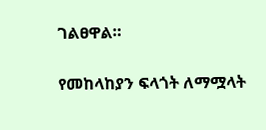ገልፀዋል።

የመከላከያን ፍላጎት ለማሟላት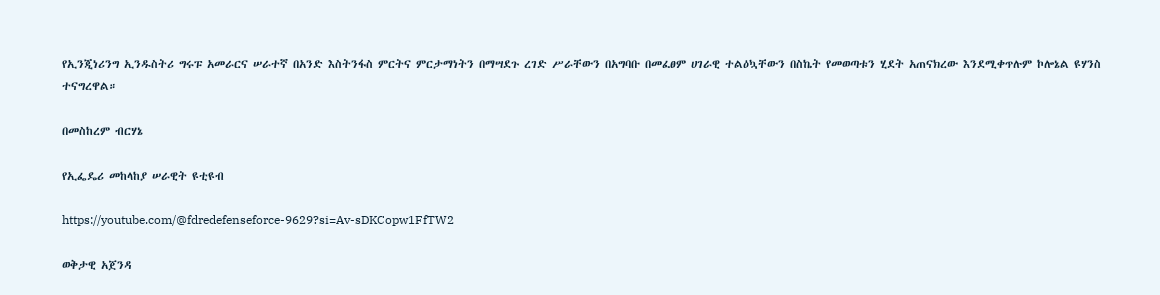የኢንጂነሪንግ ኢንዱስትሪ ግሩፑ አመራርና ሠራተኛ በአንድ እስትንፋስ ምርትና ምርታማነትን በማሣደጉ ረገድ ሥራቸውን በአግባቡ በመፈፀም ሀገራዊ ተልዕኳቸውን በስኬት የመወጣቱን ሂደት አጠናክረው እንደሚቀጥሉም ኮሎኔል ዩሃንስ ተናግረዋል።

በመስከረም ብርሃኔ

የኢፌዴሪ መከላከያ ሠራዊት ዩቲዩብ

https://youtube.com/@fdredefenseforce-9629?si=Av-sDKCopw1FfTW2

ወቅታዊ አጀንዳ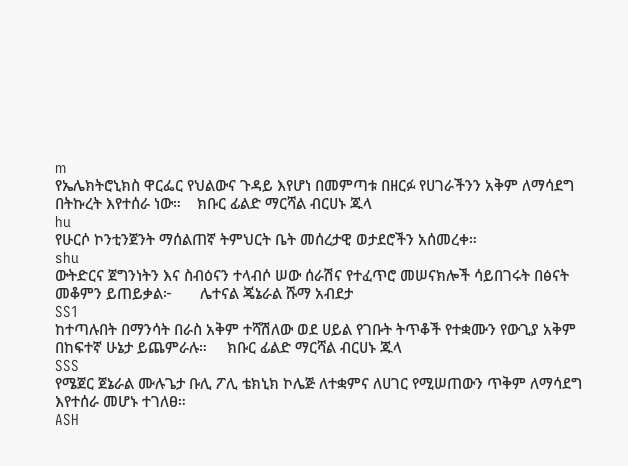m
የኤሌክትሮኒክስ ዋርፌር የህልውና ጉዳይ እየሆነ በመምጣቱ በዘርፉ የሀገራችንን አቅም ለማሳደግ በትኩረት እየተሰራ ነው።    ክቡር ፊልድ ማርሻል ብርሀኑ ጁላ
hu
የሁርሶ ኮንቲንጀንት ማሰልጠኛ ትምህርት ቤት መሰረታዊ ወታደሮችን አሰመረቀ።
shu
ውትድርና ጀግንነትን እና ስብዕናን ተላብሶ ሠው ሰራሽና የተፈጥሮ መሠናክሎች ሳይበገሩት በፅናት መቆምን ይጠይቃል፦       ሌተናል ጄኔራል ሹማ አብደታ
SS1
ከተጣሉበት በማንሳት በራስ አቅም ተሻሽለው ወደ ሀይል የገቡት ትጥቆች የተቋሙን የውጊያ አቅም በከፍተኛ ሁኔታ ይጨምራሉ።     ክቡር ፊልድ ማርሻል ብርሀኑ ጁላ
SSS
የሜጀር ጀኔራል ሙሉጌታ ቡሊ ፖሊ ቴክኒክ ኮሌጅ ለተቋምና ለሀገር የሚሠጠውን ጥቅም ለማሳደግ እየተሰራ መሆኑ ተገለፀ።
ASH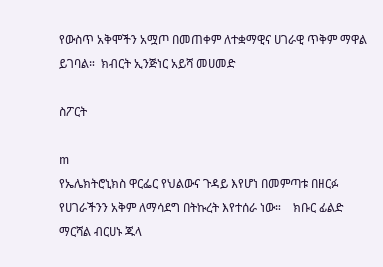የውስጥ አቅሞችን አሟጦ በመጠቀም ለተቋማዊና ሀገራዊ ጥቅም ማዋል ይገባል።  ክብርት ኢንጅነር አይሻ መሀመድ

ስፖርት

m
የኤሌክትሮኒክስ ዋርፌር የህልውና ጉዳይ እየሆነ በመምጣቱ በዘርፉ የሀገራችንን አቅም ለማሳደግ በትኩረት እየተሰራ ነው።    ክቡር ፊልድ ማርሻል ብርሀኑ ጁላ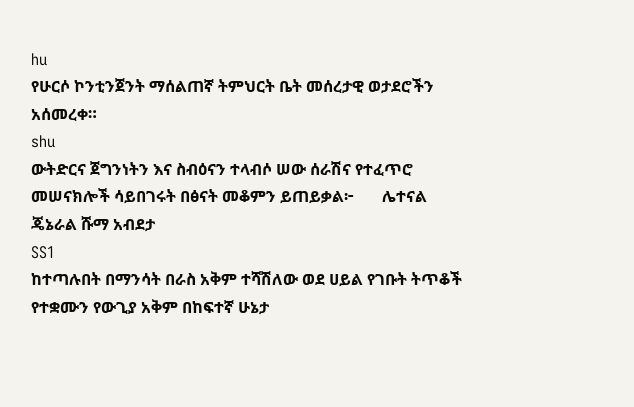hu
የሁርሶ ኮንቲንጀንት ማሰልጠኛ ትምህርት ቤት መሰረታዊ ወታደሮችን አሰመረቀ።
shu
ውትድርና ጀግንነትን እና ስብዕናን ተላብሶ ሠው ሰራሽና የተፈጥሮ መሠናክሎች ሳይበገሩት በፅናት መቆምን ይጠይቃል፦       ሌተናል ጄኔራል ሹማ አብደታ
SS1
ከተጣሉበት በማንሳት በራስ አቅም ተሻሽለው ወደ ሀይል የገቡት ትጥቆች የተቋሙን የውጊያ አቅም በከፍተኛ ሁኔታ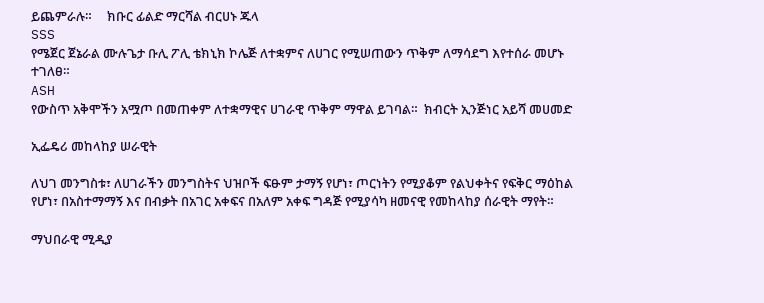ይጨምራሉ።     ክቡር ፊልድ ማርሻል ብርሀኑ ጁላ
SSS
የሜጀር ጀኔራል ሙሉጌታ ቡሊ ፖሊ ቴክኒክ ኮሌጅ ለተቋምና ለሀገር የሚሠጠውን ጥቅም ለማሳደግ እየተሰራ መሆኑ ተገለፀ።
ASH
የውስጥ አቅሞችን አሟጦ በመጠቀም ለተቋማዊና ሀገራዊ ጥቅም ማዋል ይገባል።  ክብርት ኢንጅነር አይሻ መሀመድ

ኢፌዴሪ መከላከያ ሠራዊት

ለህገ መንግስቱ፣ ለሀገራችን መንግስትና ህዝቦች ፍፁም ታማኝ የሆነ፣ ጦርነትን የሚያቆም የልህቀትና የፍቅር ማዕከል የሆነ፣ በአስተማማኝ እና በብቃት በአገር አቀፍና በአለም አቀፍ ግዳጅ የሚያሳካ ዘመናዊ የመከላከያ ሰራዊት ማየት።

ማህበራዊ ሚዲያ